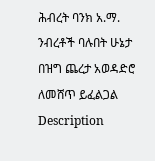ሕብረት ባንክ አ.ማ. ንብረቶች ባሉበት ሁኔታ በዝግ ጨረታ አወዳድሮ ለመሸጥ ይፈልጋል
Description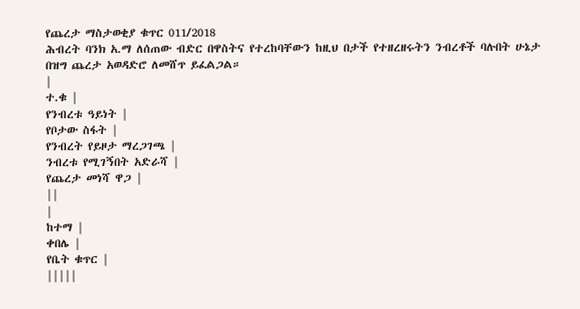የጨረታ ማስታወቂያ ቁጥር 011/2018
ሕብረት ባንክ አ.ማ ለሰጠው ብድር በዋስትና የተረከባቸውን ከዚህ በታች የተዘረዘሩትን ንብረቶች ባሉበት ሁኔታ በዝግ ጨረታ አወዳድሮ ለመሸጥ ይፈልጋል።
|
ተ.ቁ |
የንብረቱ ዓይነት |
የቦታው ስፋት |
የንብረት የይዞታ ማረጋገጫ |
ንብረቱ የሚገኝበት አድራሻ |
የጨረታ መነሻ ዋጋ |
||
|
ከተማ |
ቀበሌ |
የቤት ቁጥር |
|||||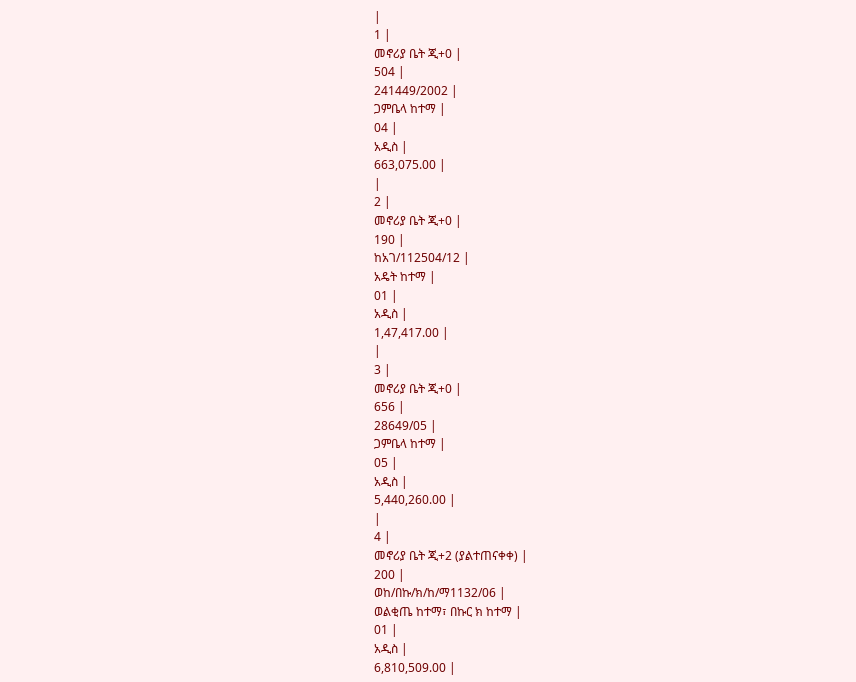|
1 |
መኖሪያ ቤት ጂ+0 |
504 |
241449/2002 |
ጋምቤላ ከተማ |
04 |
አዲስ |
663,075.00 |
|
2 |
መኖሪያ ቤት ጂ+0 |
190 |
ከአገ/112504/12 |
አዴት ከተማ |
01 |
አዲስ |
1,47,417.00 |
|
3 |
መኖሪያ ቤት ጂ+0 |
656 |
28649/05 |
ጋምቤላ ከተማ |
05 |
አዲስ |
5,440,260.00 |
|
4 |
መኖሪያ ቤት ጂ+2 (ያልተጠናቀቀ) |
200 |
ወከ/በኩ/ክ/ከ/ማ1132/06 |
ወልቂጤ ከተማ፣ በኩር ክ ከተማ |
01 |
አዲስ |
6,810,509.00 |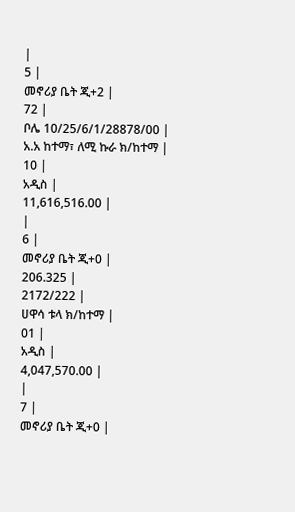|
5 |
መኖሪያ ቤት ጂ+2 |
72 |
ቦሌ 10/25/6/1/28878/00 |
አ.አ ከተማ፣ ለሚ ኩራ ክ/ከተማ |
10 |
አዲስ |
11,616,516.00 |
|
6 |
መኖሪያ ቤት ጂ+0 |
206.325 |
2172/222 |
ሀዋሳ ቱላ ክ/ከተማ |
01 |
አዲስ |
4,047,570.00 |
|
7 |
መኖሪያ ቤት ጂ+0 |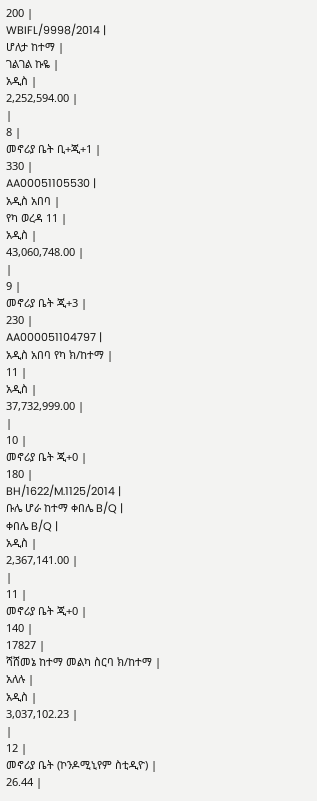200 |
WBIFL/9998/2014 |
ሆለታ ከተማ |
ገልገል ኩዬ |
አዲስ |
2,252,594.00 |
|
8 |
መኖሪያ ቤት ቢ+ጂ+1 |
330 |
AA00051105530 |
አዲስ አበባ |
የካ ወረዳ 11 |
አዲስ |
43,060,748.00 |
|
9 |
መኖሪያ ቤት ጂ+3 |
230 |
AA000051104797 |
አዲስ አበባ የካ ክ/ከተማ |
11 |
አዲስ |
37,732,999.00 |
|
10 |
መኖሪያ ቤት ጂ+0 |
180 |
BH/1622/M.1125/2014 |
ቡሌ ሆራ ከተማ ቀበሌ B/Q |
ቀበሌ B/Q |
አዲስ |
2,367,141.00 |
|
11 |
መኖሪያ ቤት ጂ+0 |
140 |
17827 |
ሻሸመኔ ከተማ መልካ ስርባ ክ/ከተማ |
አለሉ |
አዲስ |
3,037,102.23 |
|
12 |
መኖሪያ ቤት (ኮንዶሚኒየም ስቲዲዮ) |
26.44 |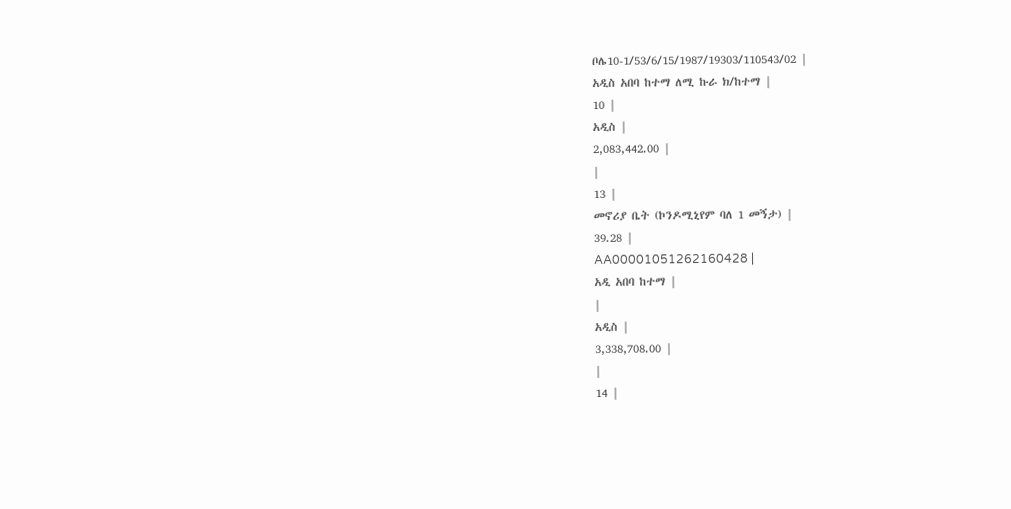ቦሌ10-1/53/6/15/1987/19303/110543/02 |
አዲስ አበባ ከተማ ለሚ ኩራ ክ/ከተማ |
10 |
አዲስ |
2,083,442.00 |
|
13 |
መኖሪያ ቤት (ኮንዶሚኒየም ባለ 1 መኝታ) |
39.28 |
AA00001051262160428 |
አዲ አበባ ከተማ |
|
አዲስ |
3,338,708.00 |
|
14 |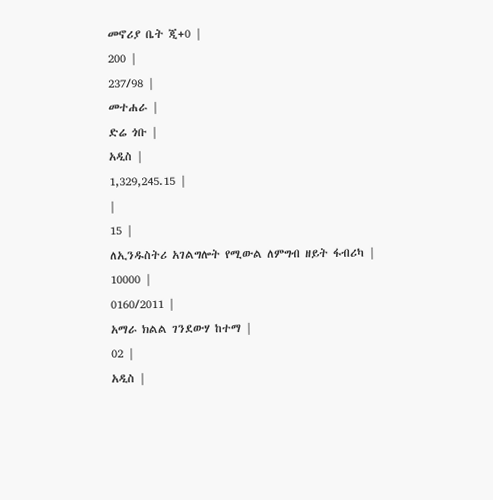መኖሪያ ቤት ጂ+0 |
200 |
237/98 |
መተሐራ |
ድሬ ጎቡ |
አዲስ |
1,329,245.15 |
|
15 |
ለኢንዱስትሪ አገልግሎት የሚውል ለምግብ ዘይት ፋብሪካ |
10000 |
0160/2011 |
አማራ ክልል ገንደውሃ ከተማ |
02 |
አዲስ |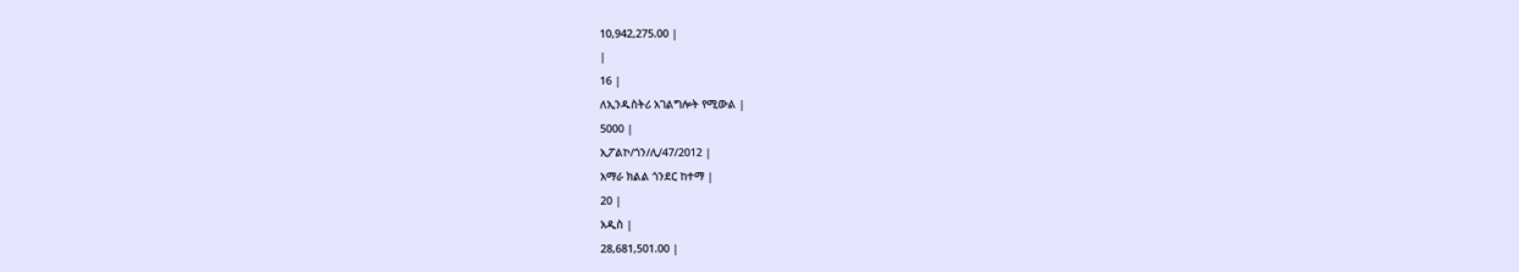10,942,275.00 |
|
16 |
ለኢንዱስትሪ አገልግሎት የሚውል |
5000 |
ኢፖልኮ/ጎን/ሊ/47/2012 |
አማራ ክልል ጎንደር ከተማ |
20 |
አዲስ |
28,681,501.00 |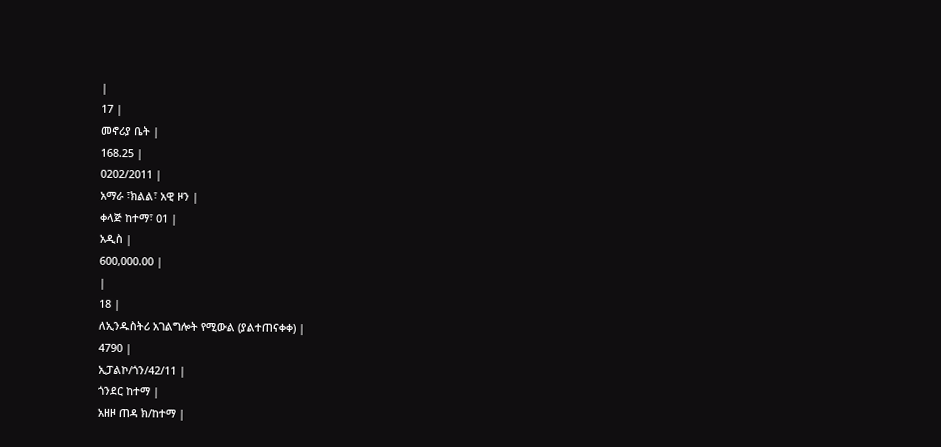|
17 |
መኖሪያ ቤት |
168.25 |
0202/2011 |
አማራ ፣ክልል፣ አዊ ዞን |
ቀላጅ ከተማ፣ 01 |
አዲስ |
600,000.00 |
|
18 |
ለኢንዱስትሪ አገልግሎት የሚውል (ያልተጠናቀቀ) |
4790 |
ኢፓልኮ/ጎን/42/11 |
ጎንደር ከተማ |
አዘዞ ጠዳ ክ/ከተማ |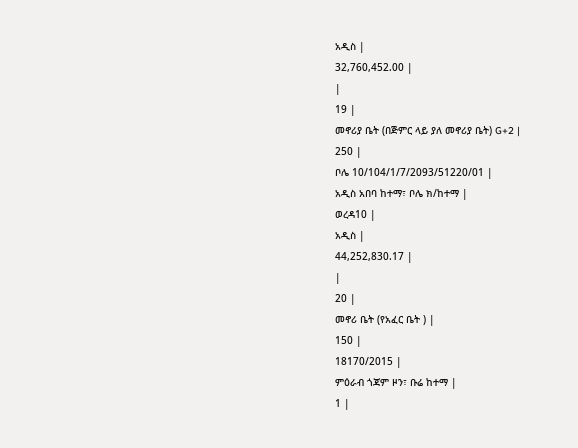አዲስ |
32,760,452.00 |
|
19 |
መኖሪያ ቤት (በጅምር ላይ ያለ መኖሪያ ቤት) G+2 |
250 |
ቦሌ 10/104/1/7/2093/51220/01 |
አዲስ አበባ ከተማ፣ ቦሌ ክ/ከተማ |
ወረዳ10 |
አዲስ |
44,252,830.17 |
|
20 |
መኖሪ ቤት (የአፈር ቤት ) |
150 |
18170/2015 |
ምዕራብ ጎጃም ዞን፣ ቡሬ ከተማ |
1 |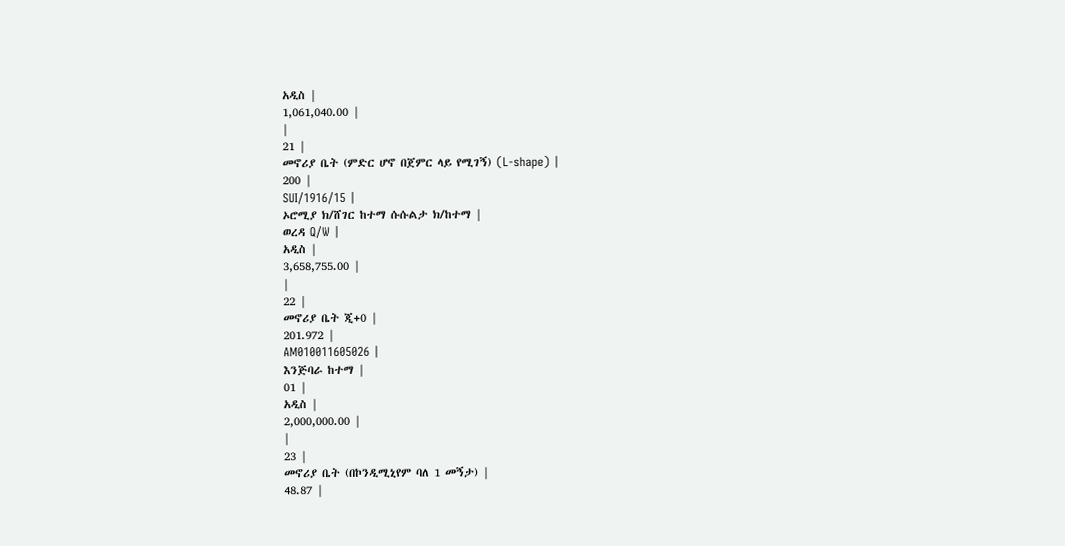አዲስ |
1,061,040.00 |
|
21 |
መኖሪያ ቤት (ምድር ሆኖ በጀምር ላይ የሚገኝ) (L-shape) |
200 |
SUI/1916/15 |
ኦሮሚያ ክ/ሸገር ከተማ ሱሱልታ ክ/ከተማ |
ወረዳ Q/W |
አዲስ |
3,658,755.00 |
|
22 |
መኖሪያ ቤት ጂ+0 |
201.972 |
AM010011605026 |
እንጅባራ ከተማ |
01 |
አዲስ |
2,000,000.00 |
|
23 |
መኖሪያ ቤት (በኮንዲሚኒየም ባለ 1 መኝታ) |
48.87 |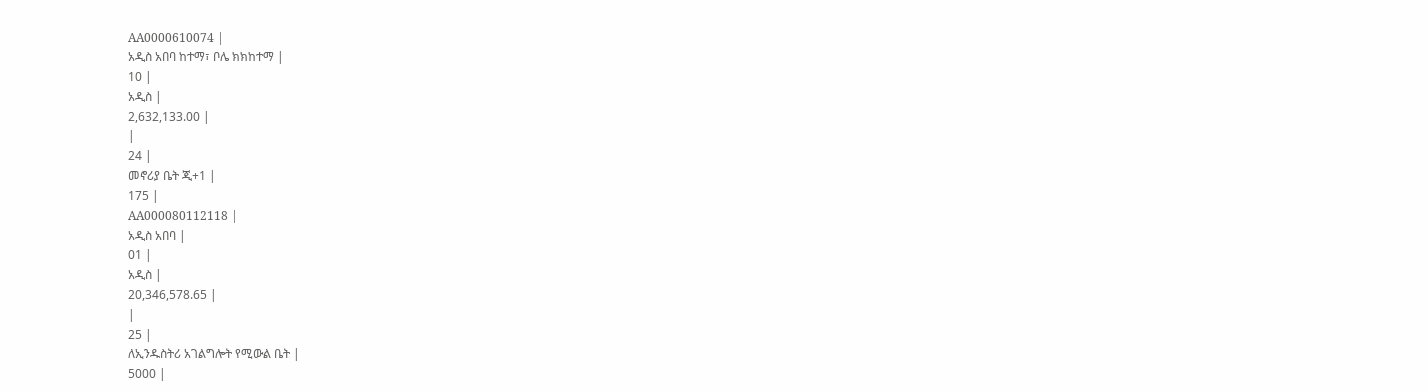AA0000610074 |
አዲስ አበባ ከተማ፣ ቦሌ ክክከተማ |
10 |
አዲስ |
2,632,133.00 |
|
24 |
መኖሪያ ቤት ጂ+1 |
175 |
AA000080112118 |
አዲስ አበባ |
01 |
አዲስ |
20,346,578.65 |
|
25 |
ለኢንዱስትሪ አገልግሎት የሚውል ቤት |
5000 |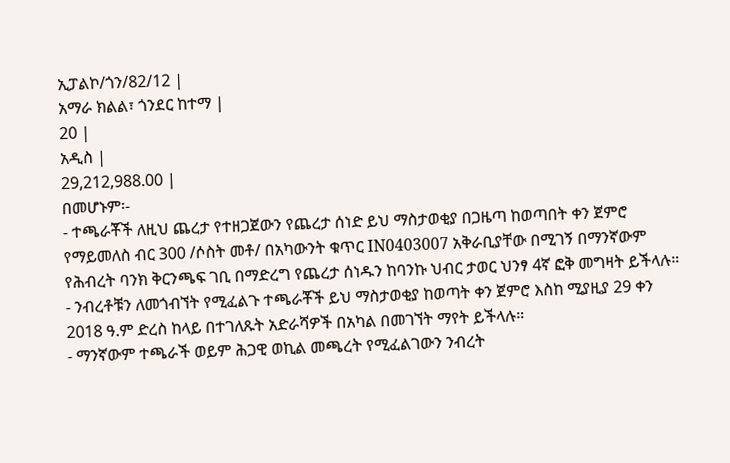ኢፓልኮ/ጎን/82/12 |
አማራ ክልል፣ ጎንደር ከተማ |
20 |
አዲስ |
29,212,988.00 |
በመሆኑም፡-
- ተጫራቾች ለዚህ ጨረታ የተዘጋጀውን የጨረታ ሰነድ ይህ ማስታወቂያ በጋዜጣ ከወጣበት ቀን ጀምሮ የማይመለስ ብር 300 /ሶስት መቶ/ በአካውንት ቁጥር IN0403007 አቅራቢያቸው በሚገኝ በማንኛውም የሕብረት ባንክ ቅርንጫፍ ገቢ በማድረግ የጨረታ ሰነዱን ከባንኩ ህብር ታወር ህንፃ 4ኛ ፎቅ መግዛት ይችላሉ።
- ንብረቶቹን ለመጎብኘት የሚፈልጉ ተጫራቾች ይህ ማስታወቂያ ከወጣት ቀን ጀምሮ እስከ ሚያዚያ 29 ቀን 2018 ዓ.ም ድረስ ከላይ በተገለጹት አድራሻዎች በአካል በመገኘት ማየት ይችላሉ።
- ማንኛውም ተጫራች ወይም ሕጋዊ ወኪል መጫረት የሚፈልገውን ንብረት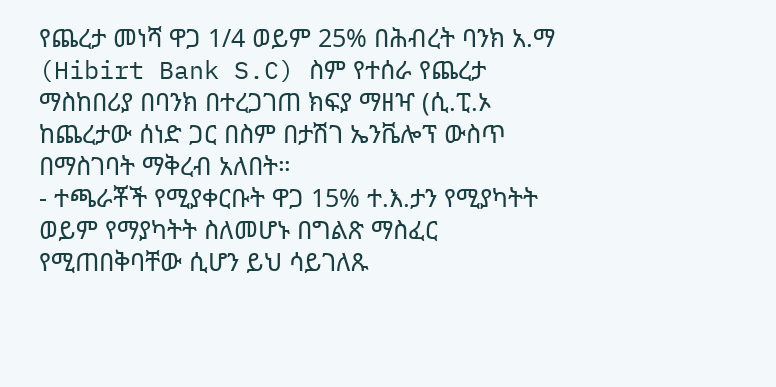የጨረታ መነሻ ዋጋ 1/4 ወይም 25% በሕብረት ባንክ አ.ማ (Hibirt Bank S.C) ስም የተሰራ የጨረታ ማስከበሪያ በባንክ በተረጋገጠ ክፍያ ማዘዣ (ሲ.ፒ.ኦ ከጨረታው ሰነድ ጋር በስም በታሽገ ኤንቬሎፕ ውስጥ በማስገባት ማቅረብ አለበት።
- ተጫራቾች የሚያቀርቡት ዋጋ 15% ተ.እ.ታን የሚያካትት ወይም የማያካትት ስለመሆኑ በግልጽ ማስፈር የሚጠበቅባቸው ሲሆን ይህ ሳይገለጹ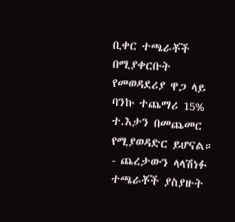ቢቀር ተጫራቾች በሚያቀርቡት የመወዳደሪያ ዋጋ ላይ ባንኩ ተጨማሪ 15% ተ.እታን በመጨመር የሚያወዳድር ይሆናል።
- ጨረታውን ላላሽነፉ ተጫራቾች ያስያዙት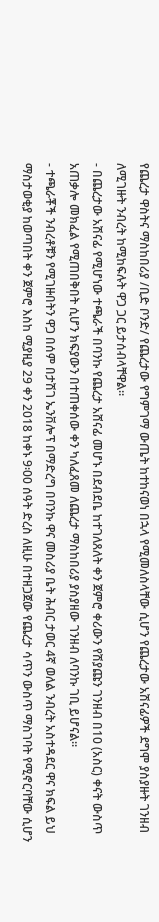የጨረታ ዋስትና ማስከበሪያ /ቢድ ቦንድ/ የጨረታው የግምገማ ውጤት ከተከናወነ በኋላ የሚመለስላቸው ሲሆን የጨረታው አሽናፊዎች ደግሞ ያስያዙት ገንዘብ ለሚገዙት ንብረት ከሚከፍሉት ዋጋ ጋር ይታሰብላቸዋል።
- በጨረታው አሽናፊ የሚሆነው ተጫራች በባንኩ የጨረታ አሸናፊ መሆኑ በደብደቤ ከተገለጸለት ቀን ጀምሮ ቀሪውን የሽያጩን ገንዘብ በ10 (አስር) ቀናት ውስጥ አጠቃሎ መክፈል የሚጠበቅበት ሲሆን ክፍያውን በተጠቀሰው ቀን ካለፈጸመ ለጨረታ ማስከበሪያ ያስያዘው ገንዘብ ለባንኩ ገቢ ይሆናል።
- ተጫራቾች ንብረቶቹን የሚገዙበትን ዋጋ በሰም በታሽገ ኤንቨሎፕ በማድረግ በባንኩ ዋና መስሪያ ቤት ሕብር ታወር 4ኛ ወለል ንብረት አስተዳደር ዋና ክፍል ይህ ማስታወቂያ ከወጣበት ቀን ጀምሮ እስከ ሚያዚያ 29 ቀን 2018 ከቀኑ 9፡00 ሰዓት ድረስ ለዚሁ በተዘጋጀው የጨረታ ሳጥን ውስጥ ማስገባት የሚኖርባቸው ሲሆን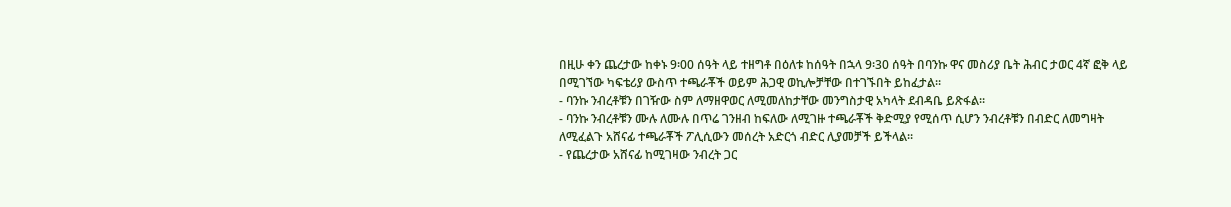በዚሁ ቀን ጨረታው ከቀኑ 9፡00 ሰዓት ላይ ተዘግቶ በዕለቱ ከሰዓት በኋላ 9፡30 ሰዓት በባንኩ ዋና መስሪያ ቤት ሕብር ታወር 4ኛ ፎቅ ላይ በሚገኘው ካፍቴሪያ ውስጥ ተጫራቾች ወይም ሕጋዊ ወኪሎቻቸው በተገኙበት ይከፈታል።
- ባንኩ ንብረቶቹን በገዥው ስም ለማዘዋወር ለሚመለከታቸው መንግስታዊ አካላት ደብዳቤ ይጽፋል።
- ባንኩ ንብረቶቹን ሙሉ ለሙሉ በጥሬ ገንዘብ ከፍለው ለሚገዙ ተጫራቾች ቅድሚያ የሚሰጥ ሲሆን ንብረቶቹን በብድር ለመግዛት ለሚፈልጉ አሸናፊ ተጫራቾች ፖሊሲውን መሰረት አድርጎ ብድር ሊያመቻች ይችላል።
- የጨረታው አሸናፊ ከሚገዛው ንብረት ጋር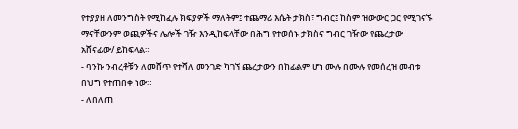የተያያዘ ለመንግስት የሚከፈሉ ክፍያዎች ማለትም፤ ተጨማሪ እሴት ታክስ፣ ግብር፤ ከስም ዝውውር ጋር የሚገናኙ ማናቸውንም ወጪዎችና ሌሎች ገዥ እንዲከፍላቸው በሕግ የተወሰኑ ታክስና ግብር ገዥው የጨረታው አሸናፊው/ ይከፍላል።
- ባንኩ ንብረቶቹን ለመሸጥ የተሻለ መንገድ ካገኘ ጨረታውን በከፊልም ሆነ ሙሉ በሙሉ የመሰረዝ መብቱ በህግ የተጠበቀ ነው።
- ለበለጠ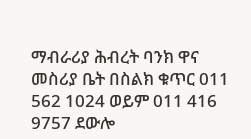ማብራሪያ ሕብረት ባንክ ዋና መስሪያ ቤት በስልክ ቁጥር 011 562 1024 ወይም 011 416 9757 ደውሎ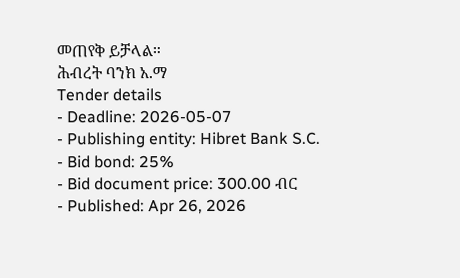መጠየቅ ይቻላል።
ሕብረት ባንክ አ.ማ
Tender details
- Deadline: 2026-05-07
- Publishing entity: Hibret Bank S.C.
- Bid bond: 25%
- Bid document price: 300.00 ብር
- Published: Apr 26, 2026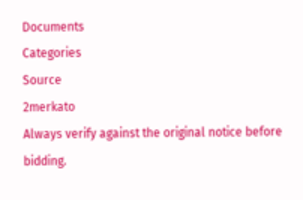Documents
Categories
Source
2merkato
Always verify against the original notice before bidding.